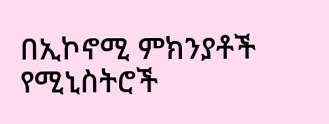በኢኮኖሚ ምክንያቶች የሚኒስትሮች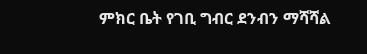ምክር ቤት የገቢ ግብር ደንብን ማሻሻል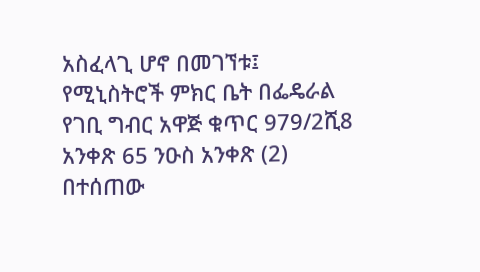አስፈላጊ ሆኖ በመገኘቱ፤
የሚኒስትሮች ምክር ቤት በፌዴራል የገቢ ግብር አዋጅ ቁጥር 979/2ሺ8 አንቀጽ 65 ንዑስ አንቀጽ (2) በተሰጠው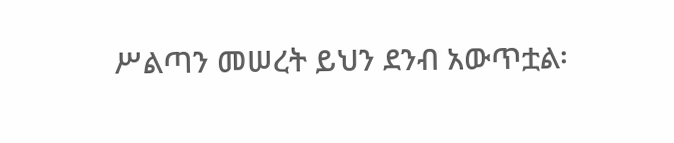ሥልጣን መሠረት ይህን ደንብ አውጥቷል፡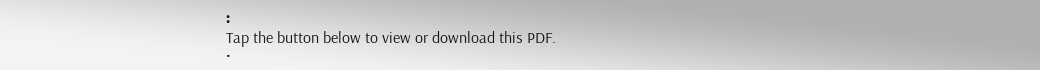፡
Tap the button below to view or download this PDF.
•